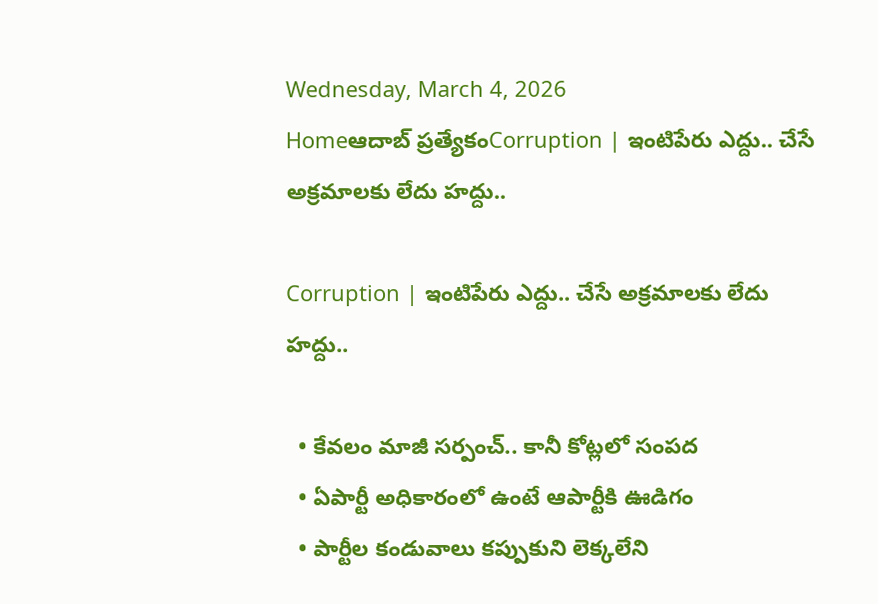Wednesday, March 4, 2026
Homeఆదాబ్ ప్రత్యేకంCorruption | ఇంటిపేరు ఎద్దు.. చేసే అక్రమాలకు లేదు హద్దు..

Corruption | ఇంటిపేరు ఎద్దు.. చేసే అక్రమాలకు లేదు హద్దు..

  • కేవలం మాజీ సర్పంచ్.. కానీ కోట్లలో సంపద
  • ఏపార్టీ అధికారంలో ఉంటే ఆపార్టీకి ఊడిగం
  • పార్టీల కండువాలు కప్పుకుని లెక్కలేని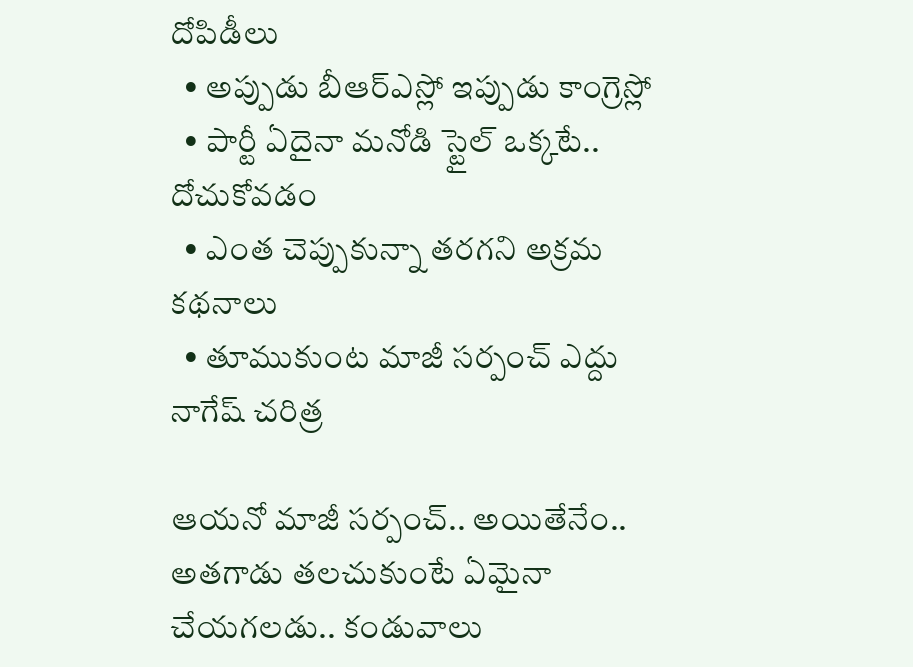దోపిడీలు
  • అప్పుడు బీఆర్ఎస్లో ఇప్పుడు కాంగ్రెస్లో
  • పార్టీ ఏదైనా మనోడి స్టైల్ ఒక్కటే.. దోచుకోవడం
  • ఎంత చెప్పుకున్నా తరగని అక్రమ కథనాలు
  • తూముకుంట మాజీ సర్పంచ్ ఎద్దు నాగేష్ చరిత్ర

ఆయనో మాజీ సర్పంచ్.. అయితేనేం.. అతగాడు తలచుకుంటే ఏమైనా చేయగలడు.. కండువాలు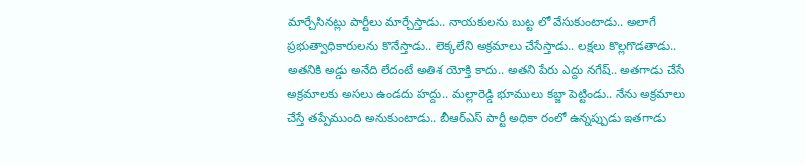మార్చేసినట్లు పార్టీలు మార్చేస్తాడు.. నాయకులను బుట్ట లో వేసుకుంటాడు.. అలాగే ప్రభుత్వాధికారులను కొనేస్తాడు.. లెక్కలేని అక్రమాలు చేసేస్తాడు.. లక్షలు కొల్లగొడతాడు.. అతనికి అడ్డు అనేది లేదంటే అతిశ యోక్తి కాదు.. అతని పేరు ఎద్దు నగేష్.. అతగాడు చేసే అక్రమాలకు అసలు ఉండదు హద్దు.. మల్లారెడ్డి భూములు కబ్జా పెట్టిండు.. నేను అక్రమాలు చేస్తే తప్పేముంది అనుకుంటాడు.. బీఆర్ఎస్ పార్టీ అధికా రంలో ఉన్నప్పుడు ఇతగాడు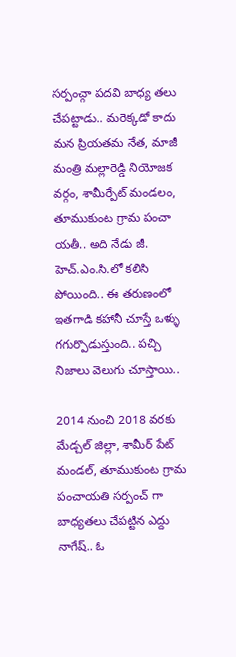సర్పంచ్గా పదవి బాధ్య తలు చేపట్టాడు.. మరెక్కడో కాదు మన ప్రియతమ నేత, మాజీ మంత్రి మల్లారెడ్డి నియోజక వర్గం, శామీర్పేట్ మండలం, తూముకుంట గ్రామ పంచా యతీ.. అది నేడు జీ. హెచ్.ఎం.సి.లో కలిసి పోయింది.. ఈ తరుణంలో ఇతగాడి కహానీ చూస్తే ఒళ్ళు గగుర్పొడుస్తుంది.. పచ్చి నిజాలు వెలుగు చూస్తాయి..

2014 నుంచి 2018 వరకు మేడ్చల్ జిల్లా, శామీర్ పేట్ మండల్, తూముకుంట గ్రామ పంచాయతి సర్పంచ్ గా బాధ్యతలు చేపట్టిన ఎద్దు నాగేష్.. ఓ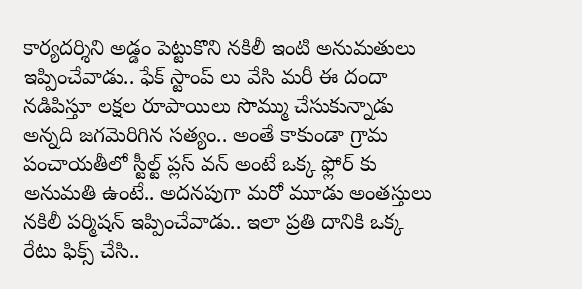కార్యదర్శిని అడ్డం పెట్టుకొని నకిలీ ఇంటి అనుమతులు ఇప్పించేవాడు.. ఫేక్ స్టాంప్ లు వేసి మరీ ఈ దందా నడిపిస్తూ లక్షల రూపాయిలు సొమ్ము చేసుకున్నాడు అన్నది జగమెరిగిన సత్యం.. అంతే కాకుండా గ్రామ పంచాయతీలో స్టీల్ట్ ప్లస్ వన్ అంటే ఒక్క ఫ్లోర్ కు అనుమతి ఉంటే.. అదనపుగా మరో మూడు అంతస్తులు నకిలీ పర్మిషన్ ఇప్పించేవాడు.. ఇలా ప్రతి దానికి ఒక్క రేటు ఫిక్స్ చేసి..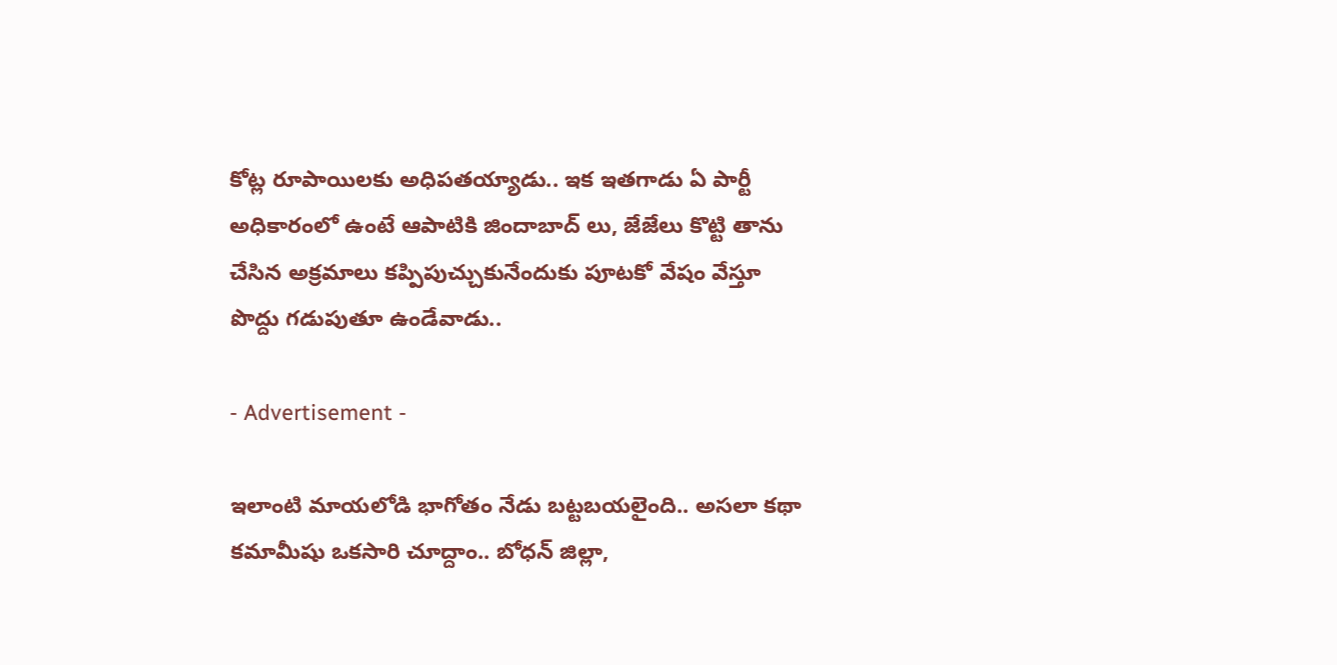కోట్ల రూపాయిలకు అధిపతయ్యాడు.. ఇక ఇతగాడు ఏ పార్టీ అధికారంలో ఉంటే ఆపాటికి జిందాబాద్ లు, జేజేలు కొట్టి తాను చేసిన అక్రమాలు కప్పిపుచ్చుకునేందుకు పూటకో వేషం వేస్తూ పొద్దు గడుపుతూ ఉండేవాడు..

- Advertisement -

ఇలాంటి మాయలోడి భాగోతం నేడు బట్టబయలైంది.. అసలా కథా కమామీషు ఒకసారి చూద్దాం.. బోధన్ జిల్లా,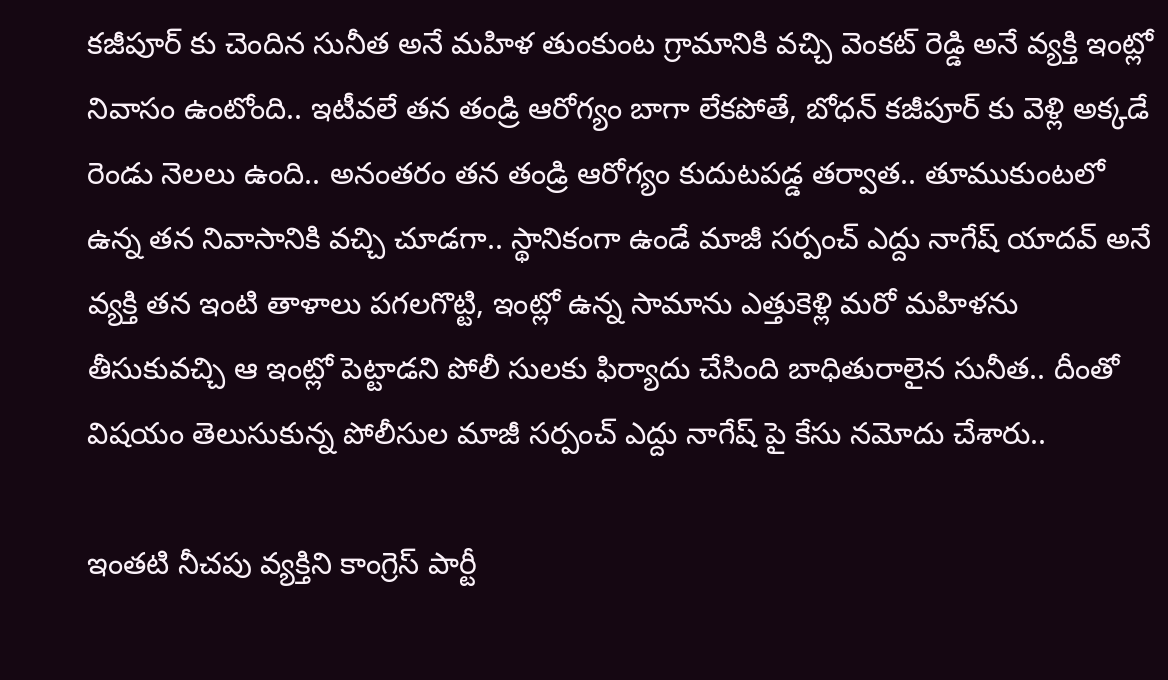కజీపూర్ కు చెందిన సునీత అనే మహిళ తుంకుంట గ్రామానికి వచ్చి వెంకట్ రెడ్డి అనే వ్యక్తి ఇంట్లో నివాసం ఉంటోంది.. ఇటీవలే తన తండ్రి ఆరోగ్యం బాగా లేకపోతే, బోధన్ కజీపూర్ కు వెళ్లి అక్కడే రెండు నెలలు ఉంది.. అనంతరం తన తండ్రి ఆరోగ్యం కుదుటపడ్డ తర్వాత.. తూముకుంటలో ఉన్న తన నివాసానికి వచ్చి చూడగా.. స్థానికంగా ఉండే మాజీ సర్పంచ్ ఎద్దు నాగేష్ యాదవ్ అనే వ్యక్తి తన ఇంటి తాళాలు పగలగొట్టి, ఇంట్లో ఉన్న సామాను ఎత్తుకెళ్లి మరో మహిళను తీసుకువచ్చి ఆ ఇంట్లో పెట్టాడని పోలీ సులకు ఫిర్యాదు చేసింది బాధితురాలైన సునీత.. దీంతో విషయం తెలుసుకున్న పోలీసుల మాజీ సర్పంచ్ ఎద్దు నాగేష్ పై కేసు నమోదు చేశారు..

ఇంతటి నీచపు వ్యక్తిని కాంగ్రెస్ పార్టీ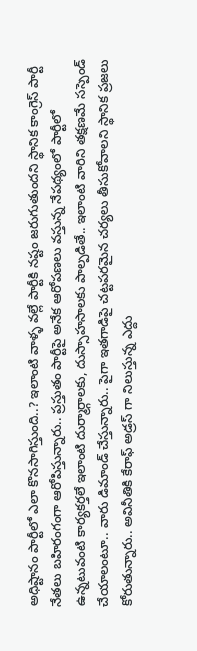అధిష్టానం పార్టీలో ఎలా కొనసాగిస్తుంది..? ఇలాంటి వాళ్ళ వల్లే పార్టీకి నష్టం జరుగుతుందని స్థానిక కాంగ్రెస్ పార్టీ నేతలు బహిరంగంగా ఆరోపిస్తున్నారు.. ప్రస్తుతం పార్టీపై అనేక ఆరోపణలు వస్తున్న నేపథ్యంలో పార్టీలో ఉన్నటువంటి కార్యకర్తలే ఇలాంటి దుర్మార్గాలకు, దుస్సాహసాలకు పాల్పడితే.. ఇలాంటి వారిని తక్షణమే సస్పెండ్ చేయాలంటూ.. వారు డిమాండ్ చేస్తున్నారు.. పైగా ఇతగాడిపై చట్టపరమైన చర్యలు తీసుకోవాలని స్థానిక ప్రజలు కోరుతున్నారు.. అవినీతికి కేరాఫ్ అడ్రస్ గా నిలుస్తున్న ఎద్దు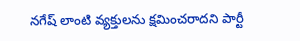నగేష్ లాంటి వ్యక్తులను క్షమించరాదని పార్టీ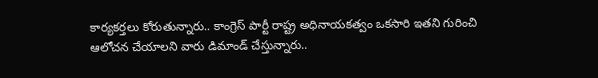కార్యకర్తలు కోరుతున్నారు.. కాంగ్రెస్ పార్టీ రాష్ట్ర అధినాయకత్వం ఒకసారి ఇతని గురించి ఆలోచన చేయాలని వారు డిమాండ్ చేస్తున్నారు..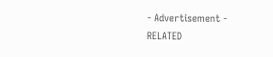- Advertisement -
RELATED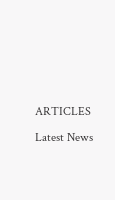ARTICLES

Latest News